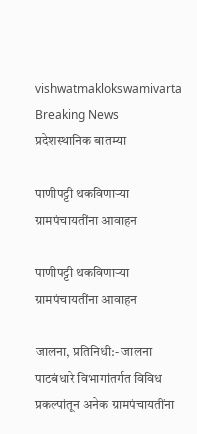vishwatmaklokswamivarta
Breaking News
प्रदेशस्थानिक बातम्या

पाणीपट्टी थकविणाऱ्या ग्रामपंचायतींना आवाहन

पाणीपट्टी थकविणाऱ्या ग्रामपंचायतींना आवाहन

जालना, प्रतिनिधी:- जालना पाटबंधारे विभागांतर्गत विविध प्रकल्पांतून अनेक ग्रामपंचायतींना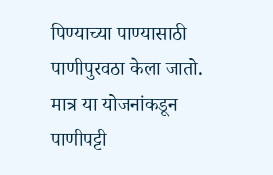पिण्याच्या पाण्यासाठी पाणीपुरवठा केला जातो. मात्र या योजनांकडून पाणीपट्टी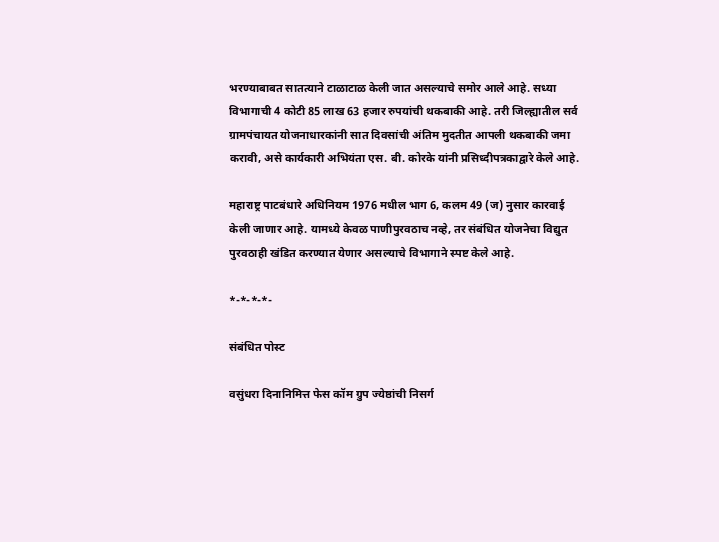भरण्याबाबत सातत्याने टाळाटाळ केली जात असल्याचे समोर आले आहे. सध्या विभागाची 4 कोटी 85 लाख 63 हजार रुपयांची थकबाकी आहे. तरी जिल्ह्यातील सर्व ग्रामपंचायत योजनाधारकांनी सात दिवसांची अंतिम मुदतीत आपली थकबाकी जमा करावी, असे कार्यकारी अभियंता एस. बी. कोरके यांनी प्रसिध्दीपत्रकाद्वारे केले आहे.

महाराष्ट्र पाटबंधारे अधिनियम 1976 मधील भाग 6, कलम 49 (ज) नुसार कारवाई केली जाणार आहे. यामध्ये केवळ पाणीपुरवठाच नव्हे, तर संबंधित योजनेचा विद्युत पुरवठाही खंडित करण्यात येणार असल्याचे विभागाने स्पष्ट केले आहे.

*-*-*-*-

संबंधित पोस्ट

वसुंधरा दिनानिमित्त फेस कॉम ग्रुप ज्येष्ठांची निसर्ग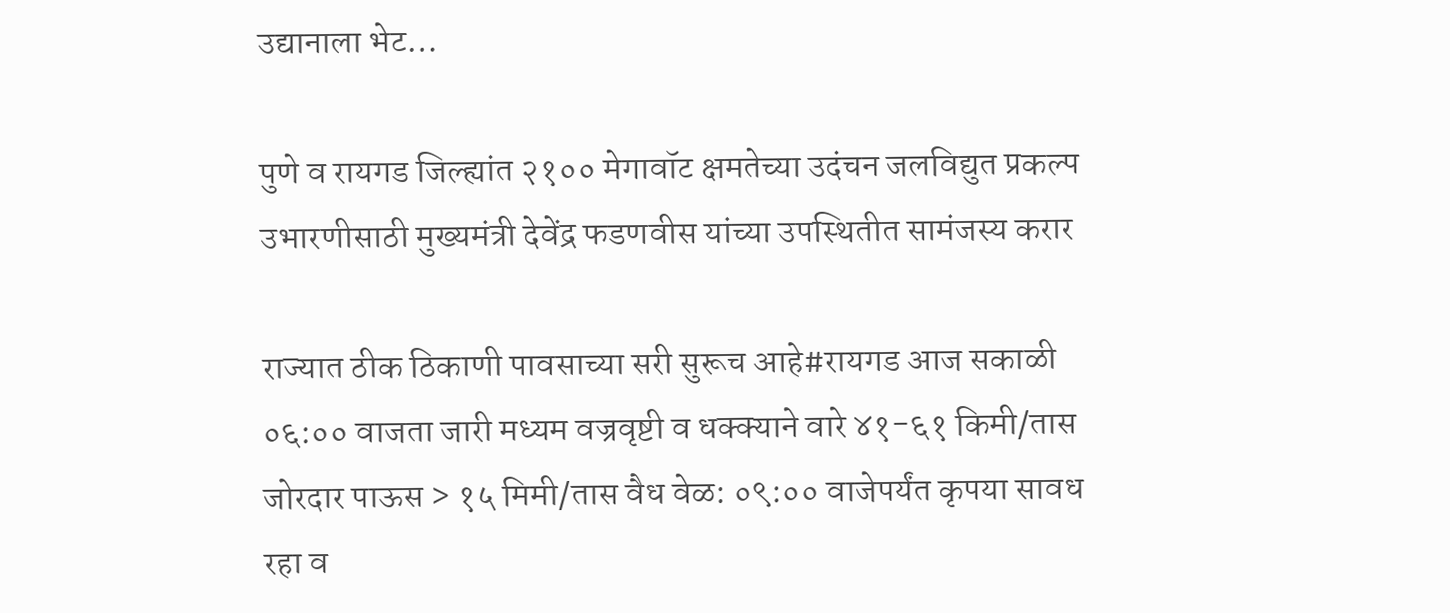उद्यानाला भेट…

पुणे व रायगड जिल्ह्यांत २१०० मेगावॉट क्षमतेच्या उदंचन जलविद्युत प्रकल्प उभारणीसाठी मुख्यमंत्री देवेंद्र फडणवीस यांच्या उपस्थितीत सामंजस्य करार

राज्यात ठीक ठिकाणी पावसाच्या सरी सुरूच आहे#रायगड आज सकाळी ०६:०० वाजता जारी मध्यम वज्रवृष्टी व धक्क्याने वारे ४१-६१ किमी/तास जोरदार पाऊस > १५ मिमी/तास वैध वेळ: ०९:०० वाजेपर्यंत कृपया सावध रहा व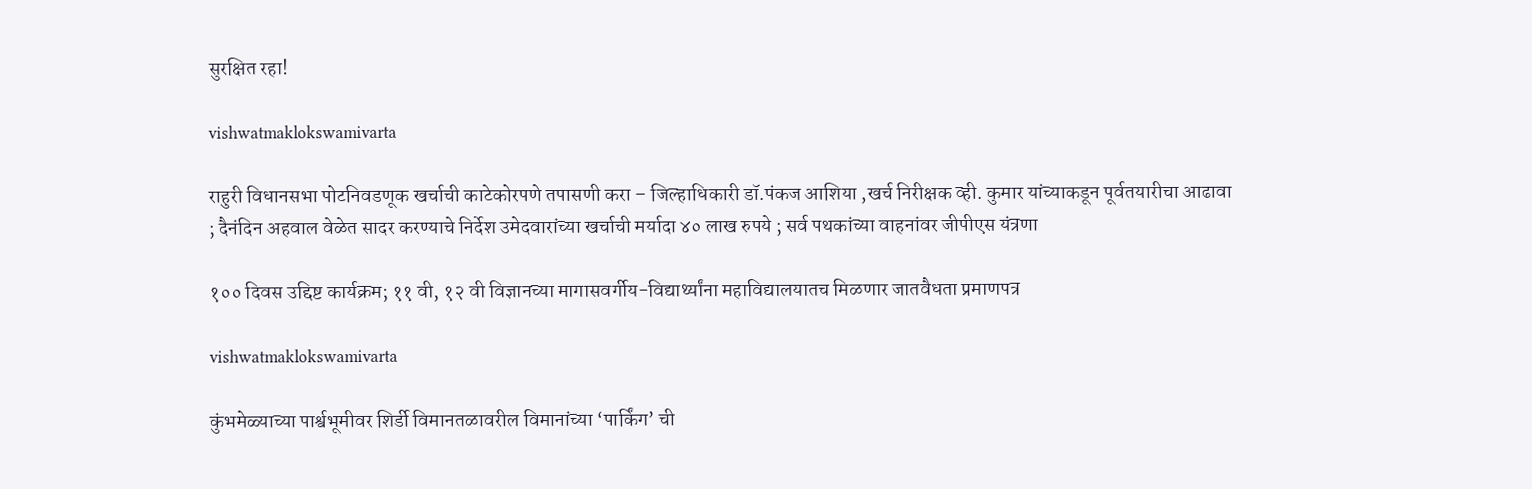सुरक्षित रहा!

vishwatmaklokswamivarta

राहुरी विधानसभा पोटनिवडणूक खर्चाची काटेकोरपणे तपासणी करा – जिल्हाधिकारी डॉ.पंकज आशिया ,खर्च निरीक्षक व्ही. कुमार यांच्याकडून पूर्वतयारीचा आढावा ; दैनंदिन अहवाल वेळेत सादर करण्याचे निर्देश उमेदवारांच्या खर्चाची मर्यादा ४० लाख रुपये ; सर्व पथकांच्या वाहनांवर जीपीएस यंत्रणा

१०० दिवस उद्दिष्ट कार्यक्रम; ११ वी, १२ वी विज्ञानच्या मागासवर्गीय-विद्यार्थ्यांना महाविद्यालयातच मिळणार जातवैधता प्रमाणपत्र

vishwatmaklokswamivarta

कुंभमेळ्याच्या पार्श्वभूमीवर शिर्डी विमानतळावरील विमानांच्या ‘पार्किंग’ ची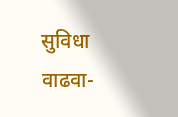सुविधा वाढवा-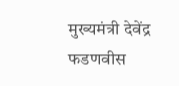मुख्यमंत्री देवेंद्र फडणवीस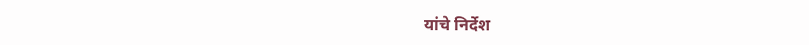यांचे निर्देश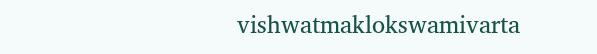vishwatmaklokswamivarta